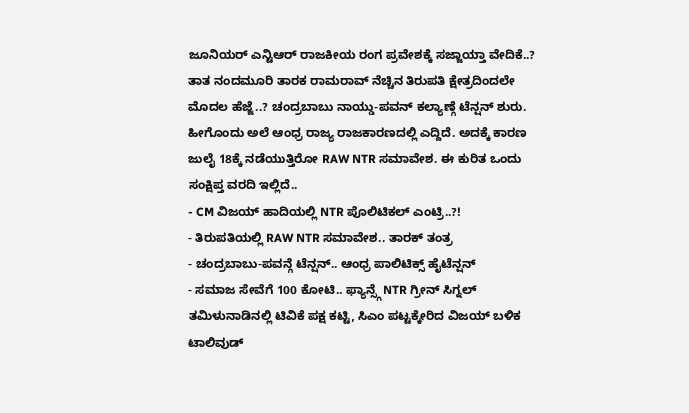ಜೂನಿಯರ್ ಎನ್ಟಿಆರ್ ರಾಜಕೀಯ ರಂಗ ಪ್ರವೇಶಕ್ಕೆ ಸಜ್ಜಾಯ್ತಾ ವೇದಿಕೆ..? ತಾತ ನಂದಮೂರಿ ತಾರಕ ರಾಮರಾವ್ ನೆಚ್ಚಿನ ತಿರುಪತಿ ಕ್ಷೇತ್ರದಿಂದಲೇ ಮೊದಲ ಹೆಜ್ಜೆ..? ಚಂದ್ರಬಾಬು ನಾಯ್ಡು-ಪವನ್ ಕಲ್ಯಾಣ್ಗೆ ಟೆನ್ಷನ್ ಶುರು. ಹೀಗೊಂದು ಅಲೆ ಆಂಧ್ರ ರಾಜ್ಯ ರಾಜಕಾರಣದಲ್ಲಿ ಎದ್ದಿದೆ. ಅದಕ್ಕೆ ಕಾರಣ ಜುಲೈ 18ಕ್ಕೆ ನಡೆಯುತ್ತಿರೋ RAW NTR ಸಮಾವೇಶ. ಈ ಕುರಿತ ಒಂದು ಸಂಕ್ಷಿಪ್ತ ವರದಿ ಇಲ್ಲಿದೆ..
- CM ವಿಜಯ್ ಹಾದಿಯಲ್ಲಿ NTR ಪೊಲಿಟಿಕಲ್ ಎಂಟ್ರಿ..?!
- ತಿರುಪತಿಯಲ್ಲಿ RAW NTR ಸಮಾವೇಶ.. ತಾರಕ್ ತಂತ್ರ
- ಚಂದ್ರಬಾಬು-ಪವನ್ಗೆ ಟೆನ್ಷನ್.. ಆಂಧ್ರ ಪಾಲಿಟಿಕ್ಸ್ ಹೈಟೆನ್ಷನ್
- ಸಮಾಜ ಸೇವೆಗೆ 100 ಕೋಟಿ.. ಫ್ಯಾನ್ಸ್ಗೆ NTR ಗ್ರೀನ್ ಸಿಗ್ನಲ್
ತಮಿಳುನಾಡಿನಲ್ಲಿ ಟಿವಿಕೆ ಪಕ್ಷ ಕಟ್ಟಿ, ಸಿಎಂ ಪಟ್ಟಕ್ಕೇರಿದ ವಿಜಯ್ ಬಳಿಕ ಟಾಲಿವುಡ್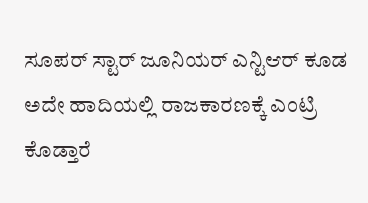ಸೂಪರ್ ಸ್ಟಾರ್ ಜೂನಿಯರ್ ಎನ್ಟಿಆರ್ ಕೂಡ ಅದೇ ಹಾದಿಯಲ್ಲಿ ರಾಜಕಾರಣಕ್ಕೆ ಎಂಟ್ರಿ ಕೊಡ್ತಾರೆ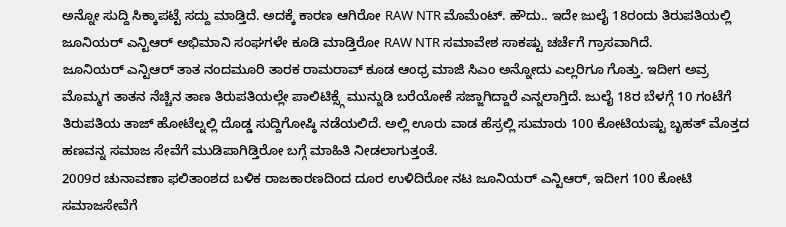ಅನ್ನೋ ಸುದ್ದಿ ಸಿಕ್ಕಾಪಟ್ಟೆ ಸದ್ದು ಮಾಡ್ತಿದೆ. ಅದಕ್ಕೆ ಕಾರಣ ಆಗಿರೋ RAW NTR ಮೊಮೆಂಟ್. ಹೌದು.. ಇದೇ ಜುಲೈ 18ರಂದು ತಿರುಪತಿಯಲ್ಲಿ ಜೂನಿಯರ್ ಎನ್ಟಿಆರ್ ಅಭಿಮಾನಿ ಸಂಘಗಳೇ ಕೂಡಿ ಮಾಡ್ತಿರೋ RAW NTR ಸಮಾವೇಶ ಸಾಕಷ್ಟು ಚರ್ಚೆಗೆ ಗ್ರಾಸವಾಗಿದೆ.
ಜೂನಿಯರ್ ಎನ್ಟಿಆರ್ ತಾತ ನಂದಮೂರಿ ತಾರಕ ರಾಮರಾವ್ ಕೂಡ ಆಂಧ್ರ ಮಾಜಿ ಸಿಎಂ ಅನ್ನೋದು ಎಲ್ಲರಿಗೂ ಗೊತ್ತು. ಇದೀಗ ಅವ್ರ ಮೊಮ್ಮಗ ತಾತನ ನೆಚ್ಚಿನ ತಾಣ ತಿರುಪತಿಯಲ್ಲೇ ಪಾಲಿಟಿಕ್ಸ್ಗೆ ಮುನ್ನುಡಿ ಬರೆಯೋಕೆ ಸಜ್ಜಾಗಿದ್ದಾರೆ ಎನ್ನಲಾಗ್ತಿದೆ. ಜುಲೈ 18ರ ಬೆಳಗ್ಗೆ 10 ಗಂಟೆಗೆ ತಿರುಪತಿಯ ತಾಜ್ ಹೋಟೆಲ್ನಲ್ಲಿ ದೊಡ್ಡ ಸುದ್ದಿಗೋಷ್ಠಿ ನಡೆಯಲಿದೆ. ಅಲ್ಲಿ ಊರು ವಾಡ ಹೆಸ್ರಲ್ಲಿ ಸುಮಾರು 100 ಕೋಟಿಯಷ್ಟು ಬೃಹತ್ ಮೊತ್ತದ ಹಣವನ್ನ ಸಮಾಜ ಸೇವೆಗೆ ಮುಡಿಪಾಗಿಡ್ತಿರೋ ಬಗ್ಗೆ ಮಾಹಿತಿ ನೀಡಲಾಗುತ್ತಂತೆ.
2009ರ ಚುನಾವಣಾ ಫಲಿತಾಂಶದ ಬಳಿಕ ರಾಜಕಾರಣದಿಂದ ದೂರ ಉಳಿದಿರೋ ನಟ ಜೂನಿಯರ್ ಎನ್ಟಿಆರ್, ಇದೀಗ 100 ಕೋಟಿ ಸಮಾಜಸೇವೆಗೆ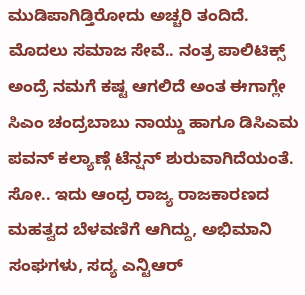ಮುಡಿಪಾಗಿಡ್ತಿರೋದು ಅಚ್ಚರಿ ತಂದಿದೆ. ಮೊದಲು ಸಮಾಜ ಸೇವೆ.. ನಂತ್ರ ಪಾಲಿಟಿಕ್ಸ್ ಅಂದ್ರೆ ನಮಗೆ ಕಷ್ಟ ಆಗಲಿದೆ ಅಂತ ಈಗಾಗ್ಲೇ ಸಿಎಂ ಚಂದ್ರಬಾಬು ನಾಯ್ಡು ಹಾಗೂ ಡಿಸಿಎಮ ಪವನ್ ಕಲ್ಯಾಣ್ಗೆ ಟೆನ್ಷನ್ ಶುರುವಾಗಿದೆಯಂತೆ. ಸೋ.. ಇದು ಆಂಧ್ರ ರಾಜ್ಯ ರಾಜಕಾರಣದ ಮಹತ್ವದ ಬೆಳವಣಿಗೆ ಆಗಿದ್ದು, ಅಭಿಮಾನಿ ಸಂಘಗಳು, ಸದ್ಯ ಎನ್ಟಿಆರ್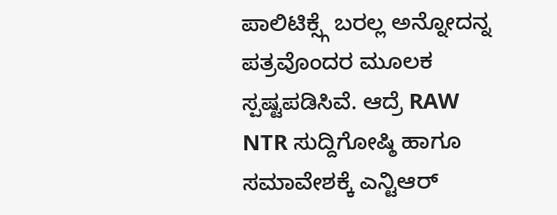ಪಾಲಿಟಿಕ್ಸ್ಗೆ ಬರಲ್ಲ ಅನ್ನೋದನ್ನ ಪತ್ರವೊಂದರ ಮೂಲಕ ಸ್ಪಷ್ಟಪಡಿಸಿವೆ. ಆದ್ರೆ RAW NTR ಸುದ್ದಿಗೋಷ್ಠಿ ಹಾಗೂ ಸಮಾವೇಶಕ್ಕೆ ಎನ್ಟಿಆರ್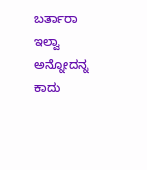ಬರ್ತಾರಾ ಇಲ್ವಾ ಅನ್ನೋದನ್ನ ಕಾದು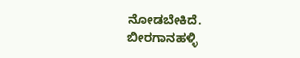ನೋಡಬೇಕಿದೆ.
ಬೀರಗಾನಹಳ್ಳಿ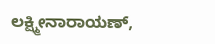ಲಕ್ಷ್ಮೀನಾರಾಯಣ್,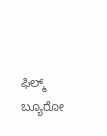ಫಿಲ್ಮ್ ಬ್ಯೂರೋ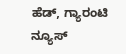ಹೆಡ್, ಗ್ಯಾರಂಟಿ ನ್ಯೂಸ್